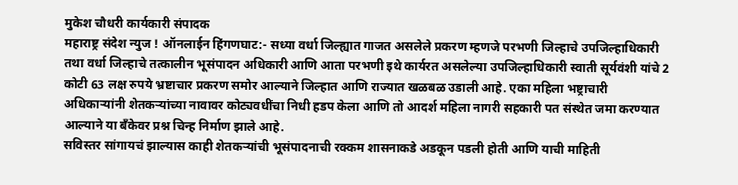मुकेश चौधरी कार्यकारी संपादक
महाराष्ट्र संदेश न्युज ! ऑनलाईन हिंगणघाट:- सध्या वर्धा जिल्ह्यात गाजत असलेले प्रकरण म्हणजे परभणी जिल्हाचे उपजिल्हाधिकारी तथा वर्धा जिल्हाचे तत्कालीन भूसंपादन अधिकारी आणि आता परभणी इथे कार्यरत असलेल्या उपजिल्हाधिकारी स्वाती सूर्यवंशी यांचे 2 कोटी 63 लक्ष रुपये भ्रष्टाचार प्रकरण समोर आल्याने जिल्हात आणि राज्यात खळबळ उडाली आहे. एका महिला भष्ट्राचारी अधिकाऱ्यांनी शेतकऱ्यांच्या नावावर कोट्यवधींचा निधी हडप केला आणि तो आदर्श महिला नागरी सहकारी पत संस्थेत जमा करण्यात आल्याने या बँकेवर प्रश्न चिन्ह निर्माण झाले आहे.
सविस्तर सांगायचं झाल्यास काही शेतकऱ्यांची भूसंपादनाची रक्कम शासनाकडे अडकून पडली होती आणि याची माहिती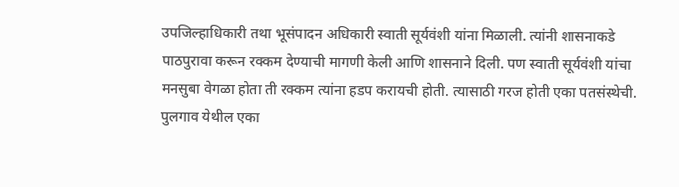उपजिल्हाधिकारी तथा भूसंपादन अधिकारी स्वाती सूर्यवंशी यांना मिळाली. त्यांनी शासनाकडे पाठपुरावा करून रक्कम देण्याची मागणी केली आणि शासनाने दिली. पण स्वाती सूर्यवंशी यांचा मनसुबा वेगळा होता ती रक्कम त्यांना हडप करायची होती. त्यासाठी गरज होती एका पतसंस्थेची. पुलगाव येथील एका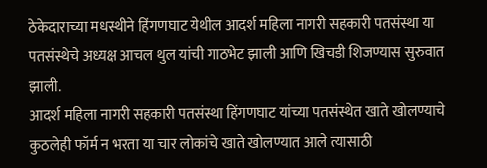ठेकेदाराच्या मधस्थीने हिंगणघाट येथील आदर्श महिला नागरी सहकारी पतसंस्था या पतसंस्थेचे अध्यक्ष आचल थुल यांची गाठभेट झाली आणि खिचडी शिजण्यास सुरुवात झाली.
आदर्श महिला नागरी सहकारी पतसंस्था हिंगणघाट यांच्या पतसंस्थेत खाते खोलण्याचे कुठलेही फॉर्म न भरता या चार लोकांचे खाते खोलण्यात आले त्यासाठी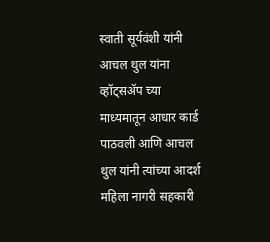स्वाती सूर्यवंशी यांनी आचल थुल यांना व्हॉट्सॲप च्या माध्यमातून आधार कार्ड पाठवली आणि आचल थुल यांनी त्यांच्या आदर्श महिला नागरी सहकारी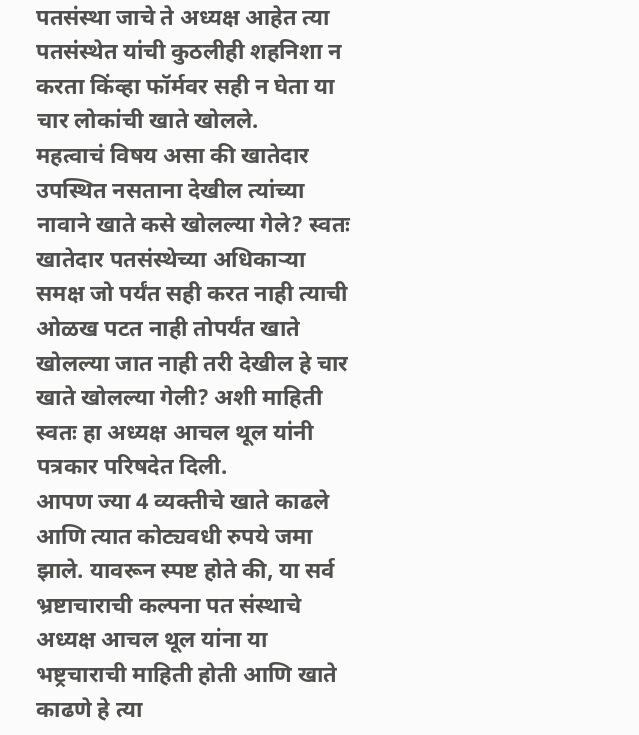पतसंस्था जाचे ते अध्यक्ष आहेत त्या पतसंस्थेत यांची कुठलीही शहनिशा न करता किंव्हा फॉर्मवर सही न घेता या चार लोकांची खाते खोलले.
महत्वाचं विषय असा की खातेदार उपस्थित नसताना देखील त्यांच्या नावाने खाते कसे खोलल्या गेले? स्वतः खातेदार पतसंस्थेच्या अधिकाऱ्या समक्ष जो पर्यंत सही करत नाही त्याची ओळख पटत नाही तोपर्यंत खाते खोलल्या जात नाही तरी देखील हे चार खाते खोलल्या गेली? अशी माहिती स्वतः हा अध्यक्ष आचल थूल यांनी पत्रकार परिषदेत दिली.
आपण ज्या 4 व्यक्तीचे खाते काढले आणि त्यात कोट्यवधी रुपये जमा झाले. यावरून स्पष्ट होते की, या सर्व भ्रष्टाचाराची कल्पना पत संस्थाचे अध्यक्ष आचल थूल यांना या भष्ट्रचाराची माहिती होती आणि खाते काढणे हे त्या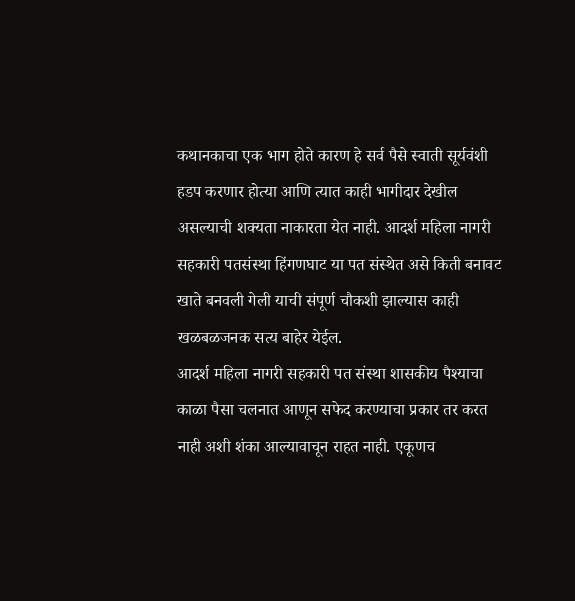कथानकाचा एक भाग होते कारण हे सर्व पैसे स्वाती सूर्यवंशी हडप करणार होत्या आणि त्यात काही भागीदार देखील असल्याची शक्यता नाकारता येत नाही. आदर्श महिला नागरी सहकारी पतसंस्था हिंगणघाट या पत संस्थेत असे किती बनावट खाते बनवली गेली याची संपूर्ण चौकशी झाल्यास काही खळबळजनक सत्य बाहेर येईल.
आदर्श महिला नागरी सहकारी पत संस्था शासकीय पैश्याचा काळा पैसा चलनात आणून सफेद करण्याचा प्रकार तर करत नाही अशी शंका आल्यावाचून राहत नाही. एकूणच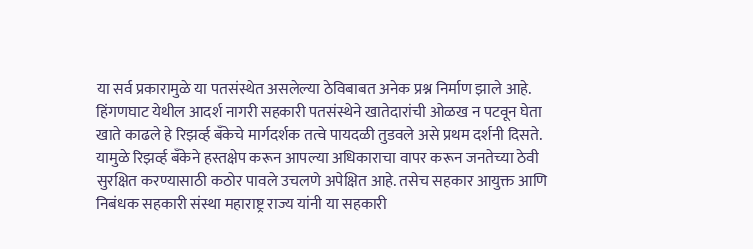या सर्व प्रकारामुळे या पतसंस्थेत असलेल्या ठेविबाबत अनेक प्रश्न निर्माण झाले आहे.
हिंगणघाट येथील आदर्श नागरी सहकारी पतसंस्थेने खातेदारांची ओळख न पटवून घेता खाते काढले हे रिझर्व्ह बँकेचे मार्गदर्शक तत्वे पायदळी तुडवले असे प्रथम दर्शनी दिसते. यामुळे रिझर्व्ह बँकेने हस्तक्षेप करून आपल्या अधिकाराचा वापर करून जनतेच्या ठेवी सुरक्षित करण्यासाठी कठोर पावले उचलणे अपेक्षित आहे. तसेच सहकार आयुक्त आणि निबंधक सहकारी संस्था महाराष्ट्र राज्य यांनी या सहकारी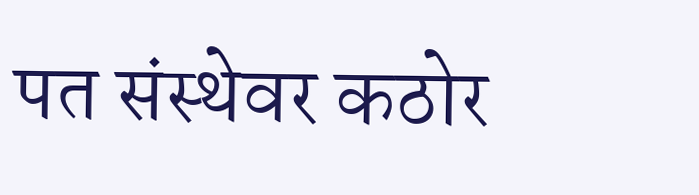पत संस्थेवर कठोर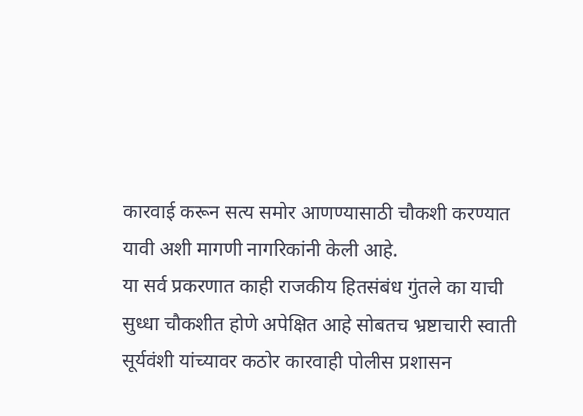कारवाई करून सत्य समोर आणण्यासाठी चौकशी करण्यात यावी अशी मागणी नागरिकांनी केली आहे.
या सर्व प्रकरणात काही राजकीय हितसंबंध गुंतले का याची सुध्धा चौकशीत होणे अपेक्षित आहे सोबतच भ्रष्टाचारी स्वाती सूर्यवंशी यांच्यावर कठोर कारवाही पोलीस प्रशासन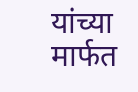यांच्या मार्फत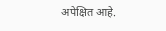अपेक्षित आहे.